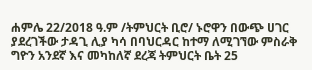ሐምሌ 22/2018 ዓ.ም /ትምህርት ቢሮ/ ኑሮዋን በውጭ ሀገር ያደረገችው ታዳጊ ሊያ ካሳ በባህርዳር ከተማ ለሚገኘው ምስራቅ ግዮን አንደኛ እና መካከለኛ ደረጃ ትምህርት ቤት 25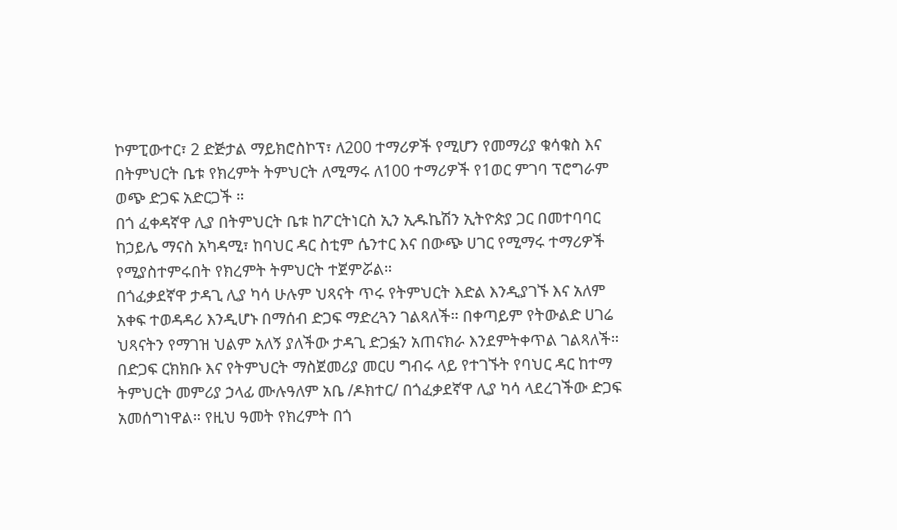ኮምፒውተር፣ 2 ድጅታል ማይክሮስኮፕ፣ ለ200 ተማሪዎች የሚሆን የመማሪያ ቁሳቁስ እና በትምህርት ቤቱ የክረምት ትምህርት ለሚማሩ ለ100 ተማሪዎች የ1ወር ምገባ ፕሮግራም ወጭ ድጋፍ አድርጋች ።
በጎ ፈቀዳኛዋ ሊያ በትምህርት ቤቱ ከፖርትነርስ ኢን ኢዱኬሽን ኢትዮጵያ ጋር በመተባባር ከኃይሌ ማናስ አካዳሚ፣ ከባህር ዳር ስቲም ሴንተር እና በውጭ ሀገር የሚማሩ ተማሪዎች የሚያስተምሩበት የክረምት ትምህርት ተጀምሯል።
በጎፈቃደኛዋ ታዳጊ ሊያ ካሳ ሁሉም ህጻናት ጥሩ የትምህርት እድል እንዲያገኙ እና አለም አቀፍ ተወዳዳሪ እንዲሆኑ በማሰብ ድጋፍ ማድረጓን ገልጻለች። በቀጣይም የትውልድ ሀገሬ ህጻናትን የማገዝ ህልም አለኝ ያለችው ታዳጊ ድጋፏን አጠናክራ እንደምትቀጥል ገልጻለች።
በድጋፍ ርክክቡ እና የትምህርት ማስጀመሪያ መርሀ ግብሩ ላይ የተገኙት የባህር ዳር ከተማ ትምህርት መምሪያ ኃላፊ ሙሉዓለም አቤ /ዶክተር/ በጎፈቃደኛዋ ሊያ ካሳ ላደረገችው ድጋፍ አመሰግነዋል። የዚህ ዓመት የክረምት በጎ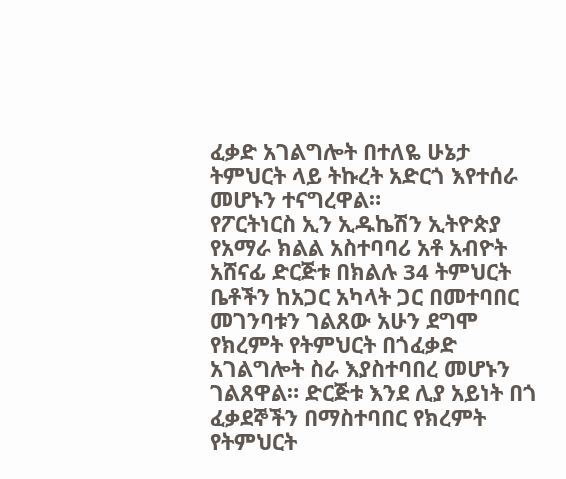ፈቃድ አገልግሎት በተለዬ ሁኔታ ትምህርት ላይ ትኩረት አድርጎ እየተሰራ መሆኑን ተናግረዋል።
የፖርትነርስ ኢን ኢዱኬሽን ኢትዮጵያ የአማራ ክልል አስተባባሪ አቶ አብዮት አሸናፊ ድርጅቱ በክልሉ 34 ትምህርት ቤቶችን ከአጋር አካላት ጋር በመተባበር መገንባቱን ገልጸው አሁን ደግሞ የክረምት የትምህርት በጎፈቃድ አገልግሎት ስራ እያስተባበረ መሆኑን ገልጸዋል። ድርጅቱ እንደ ሊያ አይነት በጎ ፈቃደኞችን በማስተባበር የክረምት የትምህርት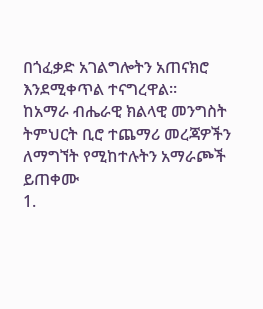በጎፈቃድ አገልግሎትን አጠናክሮ እንደሚቀጥል ተናግረዋል።
ከአማራ ብሔራዊ ክልላዊ መንግስት ትምህርት ቢሮ ተጨማሪ መረጃዎችን ለማግኘት የሚከተሉትን አማራጮች ይጠቀሙ
1.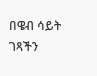በዌብ ሳይት ገጻችን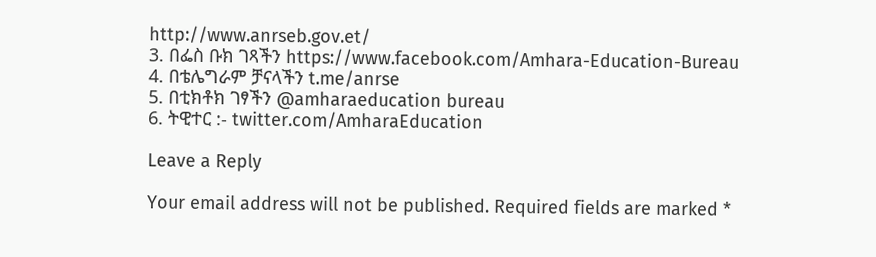http://www.anrseb.gov.et/
3. በፌስ ቡክ ገጻችን https://www.facebook.com/Amhara-Education-Bureau
4. በቴሌግራም ቻናላችን t.me/anrse
5. በቲክቶክ ገፃችን @amharaeducation bureau
6. ትዊተር :- twitter.com/AmharaEducation

Leave a Reply

Your email address will not be published. Required fields are marked *